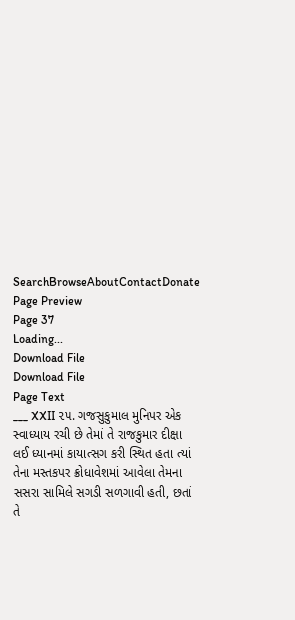SearchBrowseAboutContactDonate
Page Preview
Page 37
Loading...
Download File
Download File
Page Text
___ XXII ૨૫. ગજસુકુમાલ મુનિપર એક સ્વાધ્યાય રચી છે તેમાં તે રાજકુમાર દીક્ષા લઈ ધ્યાનમાં કાયાત્સગ કરી સ્થિત હતા ત્યાં તેના મસ્તકપર ક્રોધાવેશમાં આવેલા તેમના સસરા સામિલે સગડી સળગાવી હતી, છતાં તે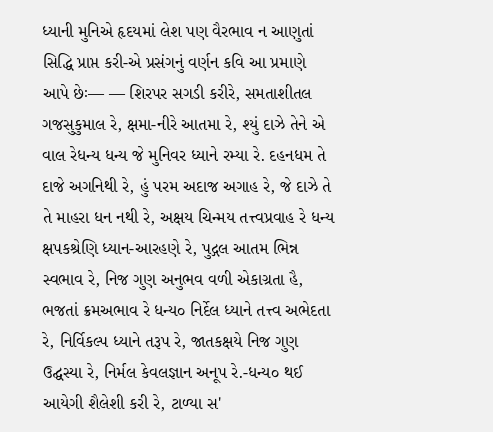ધ્યાની મુનિએ હૃદયમાં લેશ પણ વૈરભાવ ન આણુતાં સિદ્ધિ પ્રાપ્ત કરી-એ પ્રસંગનું વર્ણન કવિ આ પ્રમાણે આપે છેઃ— — શિરપર સગડી કરીરે, સમતાશીતલ ગજસુકુમાલ રે, ક્ષમા-નીરે આતમા રે, શ્યું દાઝે તેને એ વાલ રેધન્ય ધન્ય જે મુનિવર ધ્યાને રમ્યા રે. દહનધમ તે દાજે અગનિથી રે, હું પરમ અદાજ અગાહ રે, જે દાઝે તે તે માહરા ધન નથી રે, અક્ષય ચિન્મય તત્ત્વપ્રવાહ રે ધન્ય ક્ષપકશ્રેણિ ધ્યાન-આરહણે રે, પુદ્ગલ આતમ ભિન્ન સ્વભાવ રે, નિજ ગુણ અનુભવ વળી એકાગ્રતા હૈ, ભજતાં ક્રમઅભાવ રે ધન્ય૦ નિર્દેલ ધ્યાને તત્ત્વ અભેદતા રે, નિર્વિકલ્પ ધ્યાને તરૂપ રે, જાતકક્ષયે નિજ ગુણ ઉદ્ઘસ્યા રે, નિર્મલ કેવલજ્ઞાન અનૂપ રે.-ધન્ય૦ થઈ આયેગી શૈલેશી કરી રે, ટાળ્યા સ'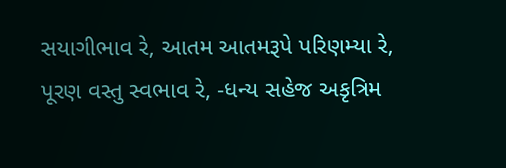સયાગીભાવ રે, આતમ આતમરૂપે પરિણમ્યા રે, પૂરણ વસ્તુ સ્વભાવ રે, -ધન્ય સહેજ અકૃત્રિમ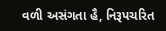વળી અસંગતા હૈ, નિરૂપચરિત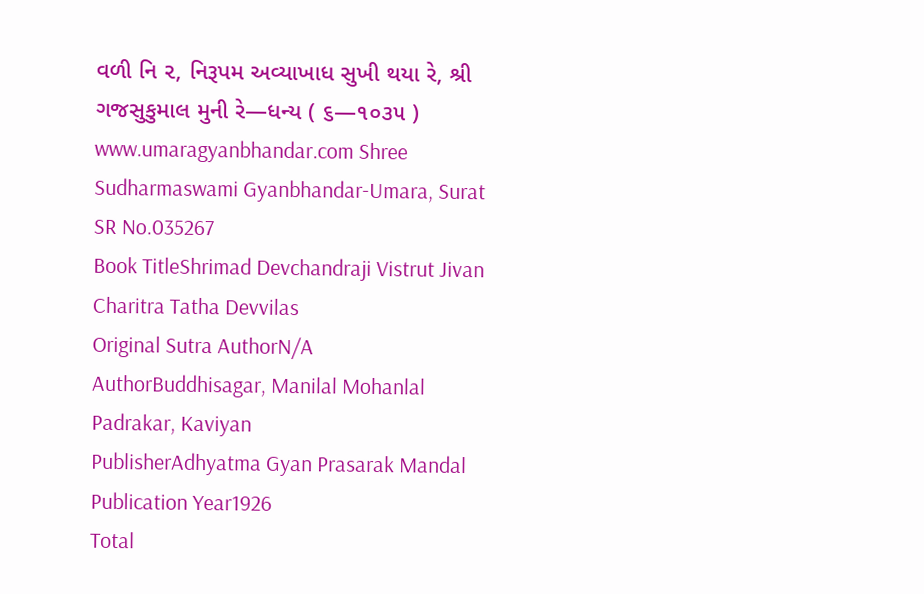વળી નિ ૨, નિરૂપમ અવ્યાખાધ સુખી થયા રે, શ્રી ગજસુકુમાલ મુની રે—ધન્ય ( ૬—૧૦૩૫ ) www.umaragyanbhandar.com Shree Sudharmaswami Gyanbhandar-Umara, Surat
SR No.035267
Book TitleShrimad Devchandraji Vistrut Jivan Charitra Tatha Devvilas
Original Sutra AuthorN/A
AuthorBuddhisagar, Manilal Mohanlal Padrakar, Kaviyan
PublisherAdhyatma Gyan Prasarak Mandal
Publication Year1926
Total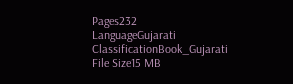Pages232
LanguageGujarati
ClassificationBook_Gujarati
File Size15 MB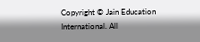Copyright © Jain Education International. All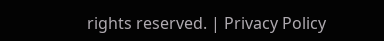rights reserved. | Privacy Policy